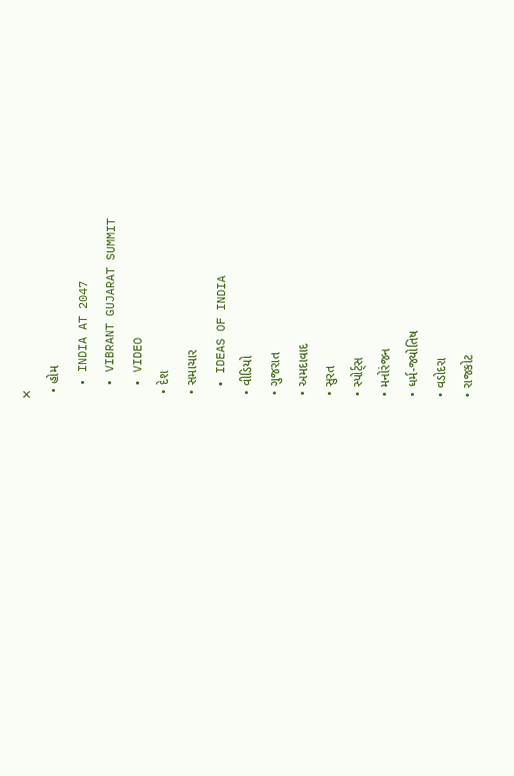✕
  • હોમ
  • INDIA AT 2047
  • VIBRANT GUJARAT SUMMIT
  • VIDEO
  • દેશ
  • સમાચાર
  • IDEAS OF INDIA
  • વીડિયો
  • ગુજરાત
  • અમદાવાદ
  • સુરત
  • સ્પોર્ટ્સ
  • મનોરંજન
  • ધર્મ-જ્યોતિષ
  • વડોદરા
  • રાજકોટ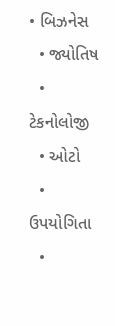• બિઝનેસ
  • જ્યોતિષ
  • ટેકનોલોજી
  • ઓટો
  • ઉપયોગિતા
  •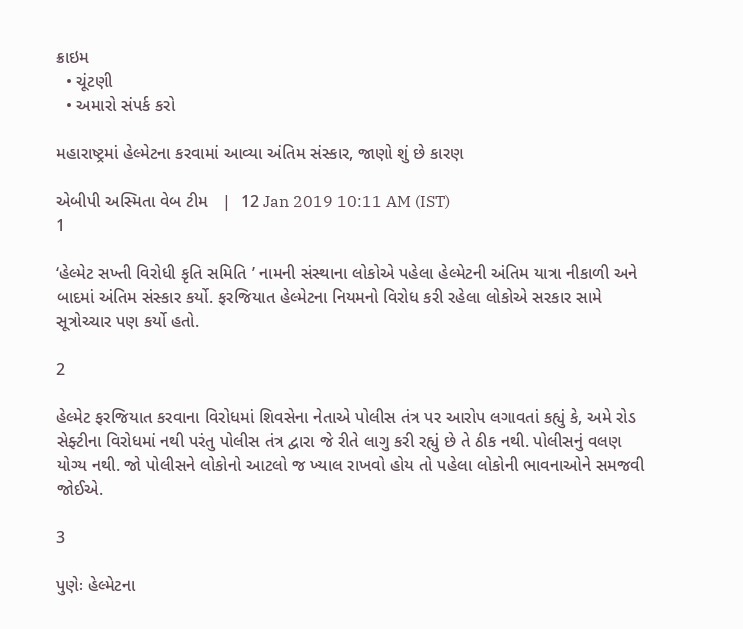ક્રાઇમ
  • ચૂંટણી
  • અમારો સંપર્ક કરો

મહારાષ્ટ્રમાં હેલ્મેટના કરવામાં આવ્યા અંતિમ સંસ્કાર, જાણો શું છે કારણ

એબીપી અસ્મિતા વેબ ટીમ   |  12 Jan 2019 10:11 AM (IST)
1

‘હેલ્મેટ સખ્તી વિરોધી કૃતિ સમિતિ ’ નામની સંસ્થાના લોકોએ પહેલા હેલ્મેટની અંતિમ યાત્રા નીકાળી અને બાદમાં અંતિમ સંસ્કાર કર્યો. ફરજિયાત હેલ્મેટના નિયમનો વિરોધ કરી રહેલા લોકોએ સરકાર સામે સૂત્રોચ્ચાર પણ કર્યો હતો.

2

હેલ્મેટ ફરજિયાત કરવાના વિરોધમાં શિવસેના નેતાએ પોલીસ તંત્ર પર આરોપ લગાવતાં કહ્યું કે, અમે રોડ સેફ્ટીના વિરોધમાં નથી પરંતુ પોલીસ તંત્ર દ્વારા જે રીતે લાગુ કરી રહ્યું છે તે ઠીક નથી. પોલીસનું વલણ યોગ્ય નથી. જો પોલીસને લોકોનો આટલો જ ખ્યાલ રાખવો હોય તો પહેલા લોકોની ભાવનાઓને સમજવી જોઈએ.

3

પુણેઃ હેલ્મેટના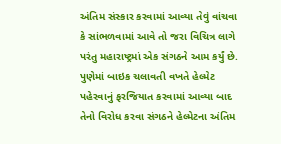અંતિમ સંસ્કાર કરવામાં આવ્યા તેવું વાંચવા કે સાંભળવામાં આવે તો જરા વિચિત્ર લાગે પરંતુ મહારાષ્ટ્રમાં એક સંગઠને આમ કર્યું છે. પુણેમાં બાઇક ચલાવતી વખતે હેલ્મેટ પહેરવાનું ફરજિયાત કરવામાં આવ્યા બાદ તેનો વિરોધ કરવા સંગઠને હેલ્મેટના અંતિમ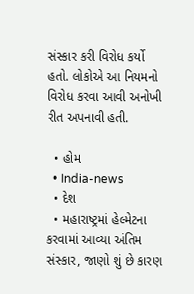સંસ્કાર કરી વિરોધ કર્યો હતો. લોકોએ આ નિયમનો વિરોધ કરવા આવી અનોખી રીત અપનાવી હતી.

  • હોમ
  • India-news
  • દેશ
  • મહારાષ્ટ્રમાં હેલ્મેટના કરવામાં આવ્યા અંતિમ સંસ્કાર, જાણો શું છે કારણ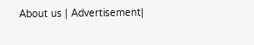About us | Advertisement|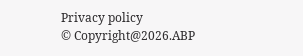Privacy policy
© Copyright@2026.ABP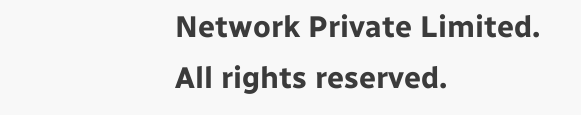Network Private Limited. All rights reserved.